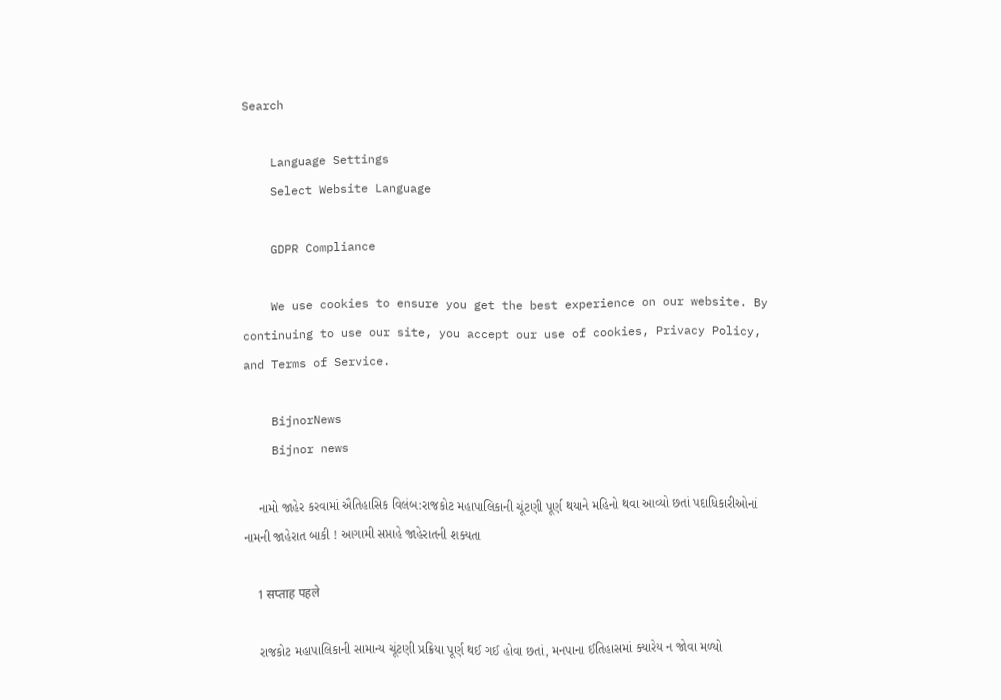Search

    Language Settings
    Select Website Language

    GDPR Compliance

    We use cookies to ensure you get the best experience on our website. By continuing to use our site, you accept our use of cookies, Privacy Policy, and Terms of Service.

    BijnorNews
    Bijnor news

    નામો જાહેર કરવામાં ઐતિહાસિક વિલંબ:રાજકોટ મહાપાલિકાની ચૂંટણી પૂર્ણ થયાને મહિનો થવા આવ્યો છતાં પદાધિકારીઓનાં નામની જાહેરાત બાકી ! આગામી સપ્તાહે જાહેરાતની શક્યતા

    1 सप्ताह पहले

    રાજકોટ મહાપાલિકાની સામાન્ય ચૂંટણી પ્રક્રિયા પૂર્ણ થઈ ગઈ હોવા છતાં, મનપાના ઈતિહાસમાં ક્યારેય ન જોવા મળ્યો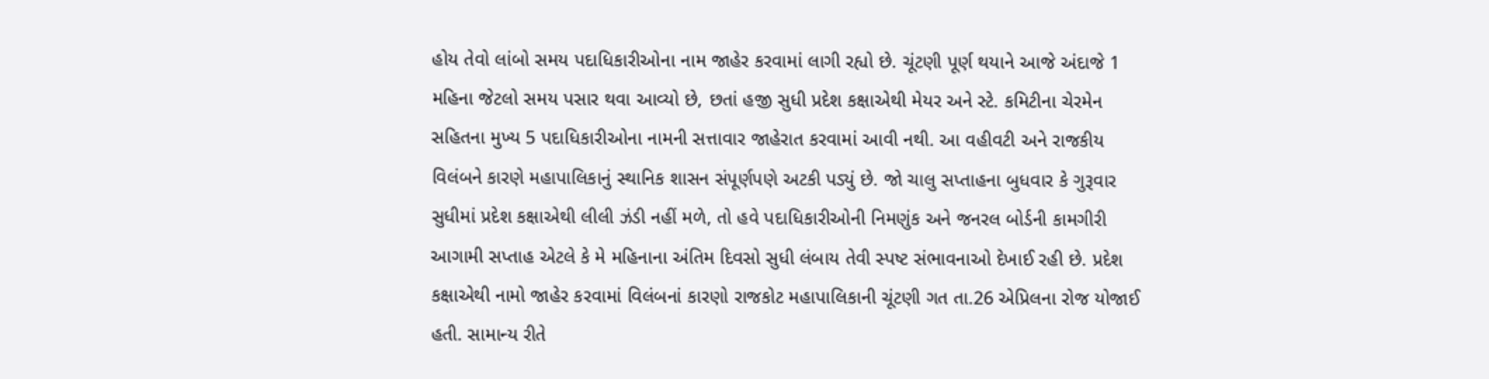હોય તેવો લાંબો સમય પદાધિકારીઓના નામ જાહેર કરવામાં લાગી રહ્યો છે. ચૂંટણી પૂર્ણ થયાને આજે અંદાજે 1 મહિના જેટલો સમય પસાર થવા આવ્યો છે, છતાં હજી સુધી પ્રદેશ કક્ષાએથી મેયર અને સ્ટે. કમિટીના ચેરમેન સહિતના મુખ્ય 5 પદાધિકારીઓના નામની સત્તાવાર જાહેરાત કરવામાં આવી નથી. આ વહીવટી અને રાજકીય વિલંબને કારણે મહાપાલિકાનું સ્થાનિક શાસન સંપૂર્ણપણે અટકી પડ્યું છે. જો ચાલુ સપ્તાહના બુધવાર કે ગુરૂવાર સુધીમાં પ્રદેશ કક્ષાએથી લીલી ઝંડી નહીં મળે, તો હવે પદાધિકારીઓની નિમણુંક અને જનરલ બોર્ડની કામગીરી આગામી સપ્તાહ એટલે કે મે મહિનાના અંતિમ દિવસો સુધી લંબાય તેવી સ્પષ્ટ સંભાવનાઓ દેખાઈ રહી છે. પ્રદેશ કક્ષાએથી નામો જાહેર કરવામાં વિલંબનાં કારણો રાજકોટ મહાપાલિકાની ચૂંટણી ગત તા.26 એપ્રિલના રોજ યોજાઈ હતી. સામાન્ય રીતે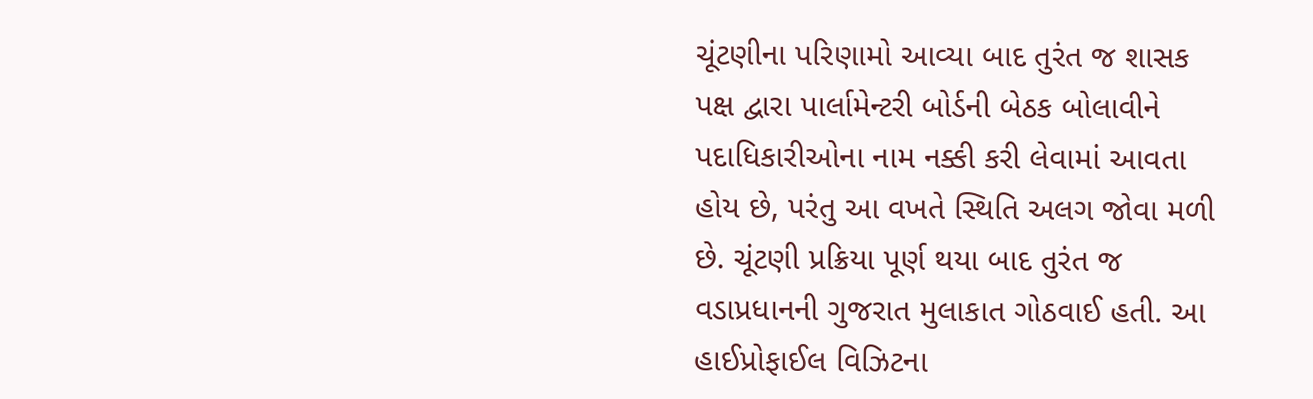ચૂંટણીના પરિણામો આવ્યા બાદ તુરંત જ શાસક પક્ષ દ્વારા પાર્લામેન્ટરી બોર્ડની બેઠક બોલાવીને પદાધિકારીઓના નામ નક્કી કરી લેવામાં આવતા હોય છે, પરંતુ આ વખતે સ્થિતિ અલગ જોવા મળી છે. ચૂંટણી પ્રક્રિયા પૂર્ણ થયા બાદ તુરંત જ વડાપ્રધાનની ગુજરાત મુલાકાત ગોઠવાઈ હતી. આ હાઈપ્રોફાઈલ વિઝિટના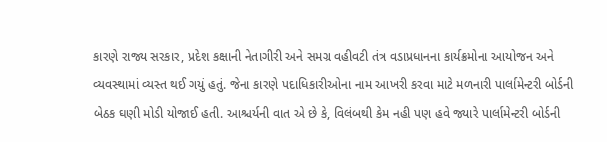કારણે રાજ્ય સરકાર, પ્રદેશ કક્ષાની નેતાગીરી અને સમગ્ર વહીવટી તંત્ર વડાપ્રધાનના કાર્યક્રમોના આયોજન અને વ્યવસ્થામાં વ્યસ્ત થઈ ગયું હતું. જેના કારણે પદાધિકારીઓના નામ આખરી કરવા માટે મળનારી પાર્લામેન્ટરી બોર્ડની બેઠક ઘણી મોડી યોજાઈ હતી. આશ્ચર્યની વાત એ છે કે, વિલંબથી કેમ નહી પણ હવે જ્યારે પાર્લામેન્ટરી બોર્ડની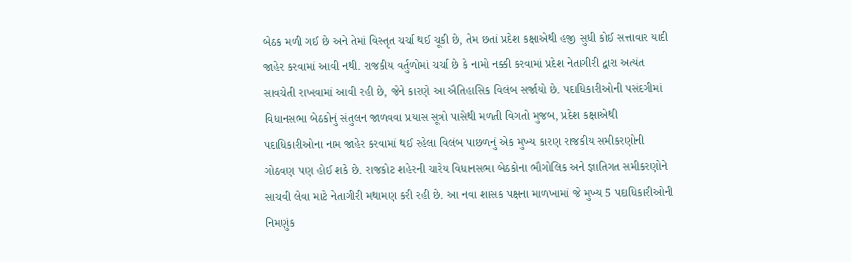બેઠક મળી ગઈ છે અને તેમાં વિસ્તૃત ચર્ચા થઈ ચૂકી છે, તેમ છતાં પ્રદેશ કક્ષાએથી હજી સુધી કોઈ સત્તાવાર યાદી જાહેર કરવામાં આવી નથી. રાજકીય વર્તુળોમાં ચર્ચા છે કે નામો નક્કી કરવામાં પ્રદેશ નેતાગીરી દ્વારા અત્યંત સાવચેતી રાખવામાં આવી રહી છે, જેને કારણે આ ઐતિહાસિક વિલંબ સર્જાયો છે. પદાધિકારીઓની પસંદગીમાં વિધાનસભા બેઠકોનું સંતુલન જાળવવા પ્રયાસ સૂત્રો પાસેથી મળતી વિગતો મુજબ, પ્રદેશ કક્ષાએથી પદાધિકારીઓના નામ જાહેર કરવામાં થઈ રહેલા વિલંબ પાછળનું એક મુખ્ય કારણ રાજકીય સમીકરણોની ગોઠવણ પણ હોઈ શકે છે. રાજકોટ શહેરની ચારેય વિધાનસભા બેઠકોના ભૌગોલિક અને જ્ઞાતિગત સમીકરણોને સાચવી લેવા માટે નેતાગીરી મથામણ કરી રહી છે. આ નવા શાસક પક્ષના માળખામાં જે મુખ્ય 5 પદાધિકારીઓની નિમણુંક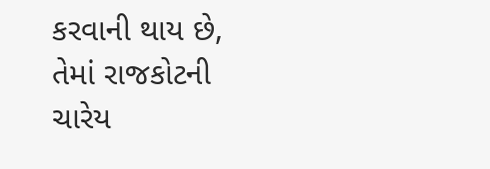કરવાની થાય છે, તેમાં રાજકોટની ચારેય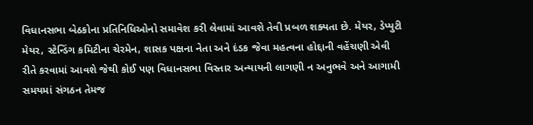વિધાનસભા બેઠકોના પ્રતિનિધિઓનો સમાવેશ કરી લેવામાં આવશે તેવી પ્રબળ શક્યતા છે. મેયર, ડેપ્યુટી મેયર, સ્ટેન્ડિંગ કમિટીના ચેરમેન, શાસક પક્ષના નેતા અને દંડક જેવા મહત્વના હોદ્દાની વહેંચણી એવી રીતે કરવામાં આવશે જેથી કોઈ પણ વિધાનસભા વિસ્તાર અન્યાયની લાગણી ન અનુભવે અને આગામી સમયમાં સંગઠન તેમજ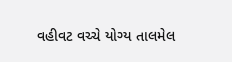વહીવટ વચ્ચે યોગ્ય તાલમેલ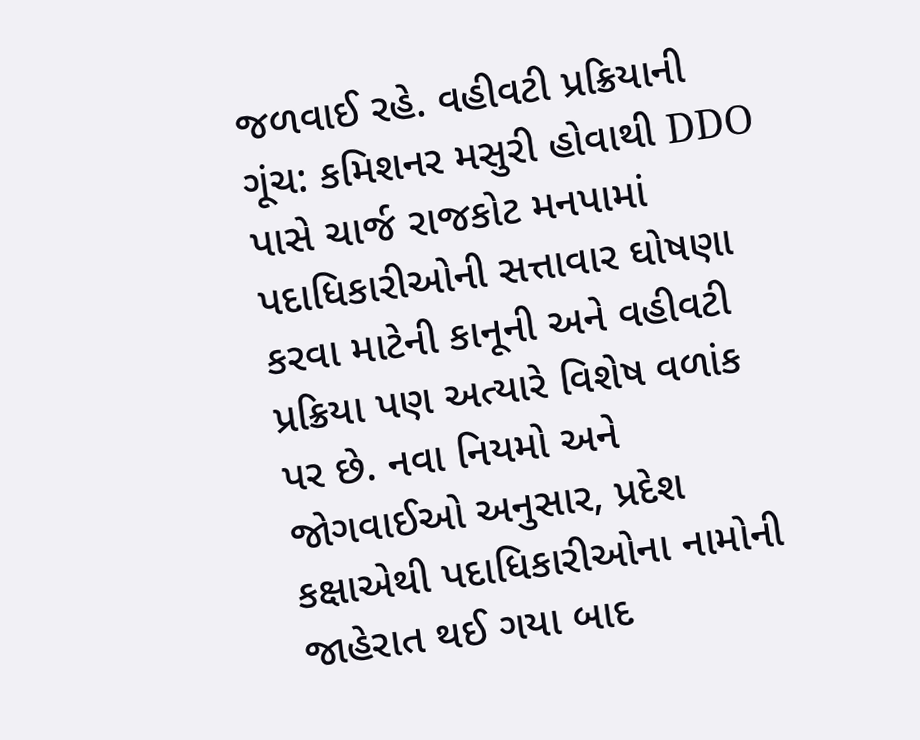જળવાઈ રહે. વહીવટી પ્રક્રિયાની ગૂંચ: કમિશનર મસુરી હોવાથી DDO પાસે ચાર્જ રાજકોટ મનપામાં પદાધિકારીઓની સત્તાવાર ઘોષણા કરવા માટેની કાનૂની અને વહીવટી પ્રક્રિયા પણ અત્યારે વિશેષ વળાંક પર છે. નવા નિયમો અને જોગવાઈઓ અનુસાર, પ્રદેશ કક્ષાએથી પદાધિકારીઓના નામોની જાહેરાત થઈ ગયા બાદ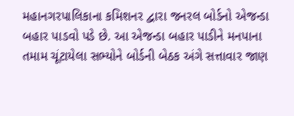મહાનગરપાલિકાના કમિશનર દ્વારા જનરલ બોર્ડનો એજન્ડા બહાર પાડવો પડે છે. આ એજન્ડા બહાર પાડીને મનપાના તમામ ચૂંટાયેલા સભ્યોને બોર્ડની બેઠક અંગે સત્તાવાર જાણ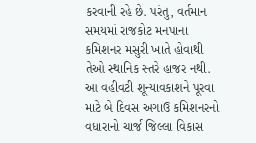કરવાની રહે છે. પરંતુ, વર્તમાન સમયમાં રાજકોટ મનપાના કમિશનર મસુરી ખાતે હોવાથી તેઓ સ્થાનિક સ્તરે હાજર નથી. આ વહીવટી શૂન્યાવકાશને પૂરવા માટે બે દિવસ અગાઉ કમિશનરનો વધારાનો ચાર્જ જિલ્લા વિકાસ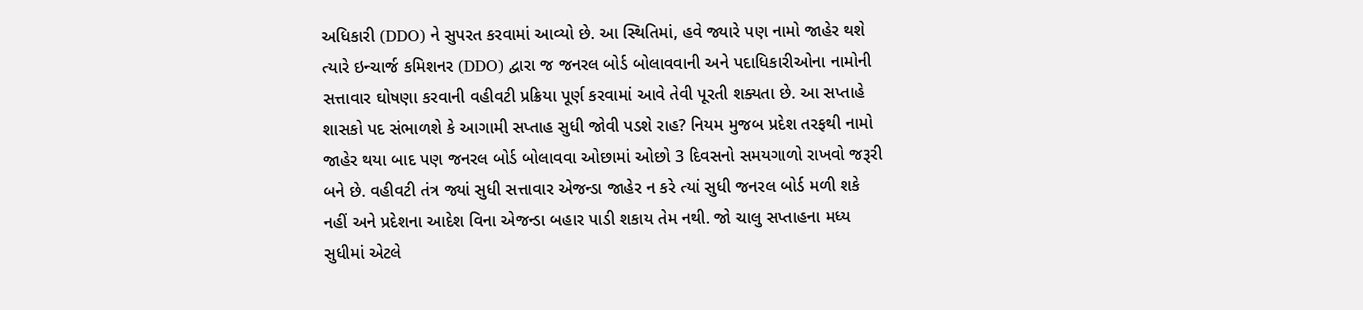અધિકારી (DDO) ને સુપરત કરવામાં આવ્યો છે. આ સ્થિતિમાં, હવે જ્યારે પણ નામો જાહેર થશે ત્યારે ઇન્ચાર્જ કમિશનર (DDO) દ્વારા જ જનરલ બોર્ડ બોલાવવાની અને પદાધિકારીઓના નામોની સત્તાવાર ઘોષણા કરવાની વહીવટી પ્રક્રિયા પૂર્ણ કરવામાં આવે તેવી પૂરતી શક્યતા છે. આ સપ્તાહે શાસકો પદ સંભાળશે કે આગામી સપ્તાહ સુધી જોવી પડશે રાહ? નિયમ મુજબ પ્રદેશ તરફથી નામો જાહેર થયા બાદ પણ જનરલ બોર્ડ બોલાવવા ઓછામાં ઓછો 3 દિવસનો સમયગાળો રાખવો જરૂરી બને છે. વહીવટી તંત્ર જ્યાં સુધી સત્તાવાર એજન્ડા જાહેર ન કરે ત્યાં સુધી જનરલ બોર્ડ મળી શકે નહીં અને પ્રદેશના આદેશ વિના એજન્ડા બહાર પાડી શકાય તેમ નથી. જો ચાલુ સપ્તાહના મધ્ય સુધીમાં એટલે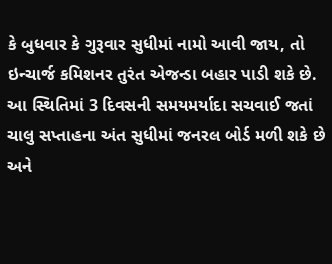કે બુધવાર કે ગુરૂવાર સુધીમાં નામો આવી જાય, તો ઇન્ચાર્જ કમિશનર તુરંત એજન્ડા બહાર પાડી શકે છે. આ સ્થિતિમાં 3 દિવસની સમયમર્યાદા સચવાઈ જતાં ચાલુ સપ્તાહના અંત સુધીમાં જનરલ બોર્ડ મળી શકે છે અને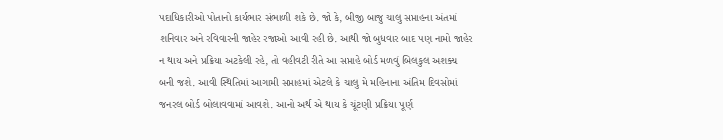પદાધિકારીઓ પોતાનો કાર્યભાર સંભાળી શકે છે. જો કે, બીજી બાજુ ચાલુ સપ્તાહના અંતમાં શનિવાર અને રવિવારની જાહેર રજાઓ આવી રહી છે. આથી જો બુધવાર બાદ પણ નામો જાહેર ન થાય અને પ્રક્રિયા અટકેલી રહે, તો વહીવટી રીતે આ સપ્તાહે બોર્ડ મળવું બિલકુલ અશક્ય બની જશે. આવી સ્થિતિમાં આગામી સપ્તાહમાં એટલે કે ચાલુ મે મહિનાના અંતિમ દિવસોમાં જનરલ બોર્ડ બોલાવવામાં આવશે. આનો અર્થ એ થાય કે ચૂંટણી પ્રક્રિયા પૂર્ણ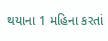થયાના 1 મહિના કરતાં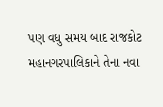પણ વધુ સમય બાદ રાજકોટ મહાનગરપાલિકાને તેના નવા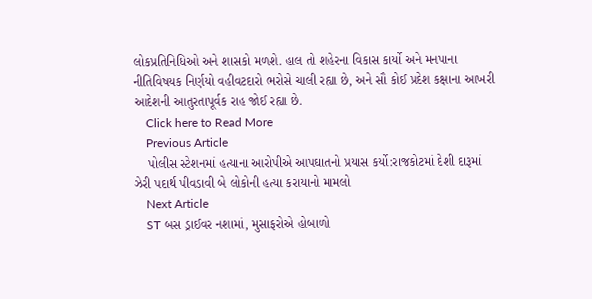લોકપ્રતિનિધિઓ અને શાસકો મળશે. હાલ તો શહેરના વિકાસ કાર્યો અને મનપાના નીતિવિષયક નિર્ણયો વહીવટદારો ભરોસે ચાલી રહ્યા છે, અને સૌ કોઈ પ્રદેશ કક્ષાના આખરી આદેશની આતુરતાપૂર્વક રાહ જોઈ રહ્યા છે.
    Click here to Read More
    Previous Article
    પોલીસ સ્ટેશનમાં હત્યાના આરોપીએ આપઘાતનો પ્રયાસ કર્યો:રાજકોટમાં દેશી દારૂમાં ઝેરી પદાર્થ પીવડાવી બે લોકોની હત્યા કરાયાનો મામલો
    Next Article
    ST બસ ડ્રાઈવર નશામાં, મુસાફરોએ હોબાળો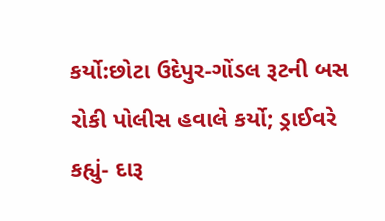કર્યો:છોટા ઉદેપુર-ગોંડલ રૂટની બસ રોકી પોલીસ હવાલે કર્યો; ડ્રાઈવરે કહ્યું- દારૂ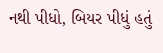નથી પીધો, બિયર પીધું હતું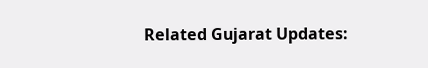Related Gujarat Updates: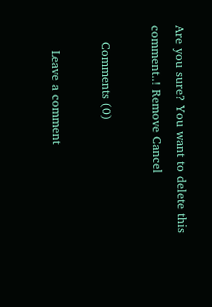Are you sure? You want to delete this comment..! Remove Cancel

    Comments (0)

      Leave a comment